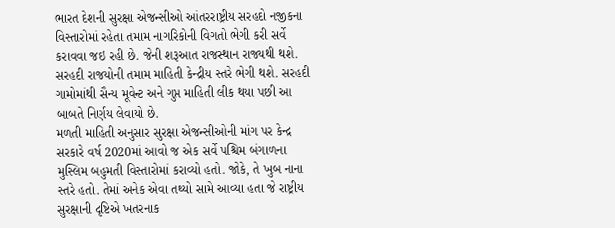ભારત દેશની સુરક્ષા એજન્સીઓ આંતરરાષ્ટ્રીય સરહદો નજીકના વિસ્તારોમાં રહેતા તમામ નાગરિકોની વિગતો ભેગી કરી સર્વે કરાવવા જઇ રહી છે. જેની શરૂઆત રાજસ્થાન રાજ્યથી થશે. સરહદી રાજયોની તમામ માહિતી કેન્દ્રીય સ્તરે ભેગી થશે. સરહદી ગામોમાંથી સૈન્ય મૂવેન્ટ અને ગુપ્ત માહિતી લીક થયા પછી આ બાબતે નિર્ણય લેવાયો છે.
મળતી માહિતી અનુસાર સુરક્ષા એજન્સીઓની માંગ પર કેન્દ્ર સરકારે વર્ષ 2020માં આવો જ એક સર્વે પશ્ચિમ બંગાળના મુસ્લિમ બહુમતી વિસ્તારોમાં કરાવ્યો હતો. જોકે, તે ખુબ નાના સ્તરે હતો. તેમાં અનેક એવા તથ્યો સામે આવ્યા હતા જે રાષ્ટ્રીય સુરક્ષાની દૃષ્ટિએ ખતરનાક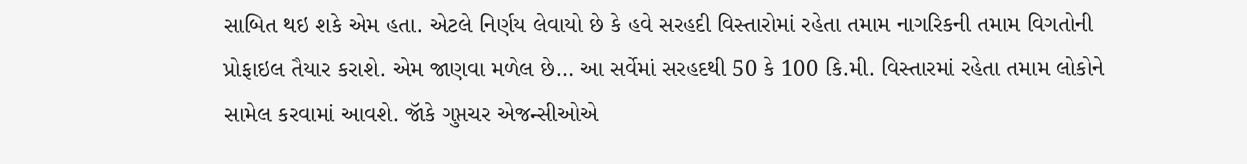સાબિત થઇ શકે એમ હતા. એટલે નિર્ણય લેવાયો છે કે હવે સરહદી વિસ્તારોમાં રહેતા તમામ નાગરિકની તમામ વિગતોની પ્રોફાઇલ તૈયાર કરાશે. એમ જાણવા મળેલ છે… આ સર્વેમાં સરહદથી 50 કે 100 કિ.મી. વિસ્તારમાં રહેતા તમામ લોકોને સામેલ કરવામાં આવશે. જૉકે ગુપ્તચર એજન્સીઓએ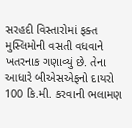સરહદી વિસ્તારોમાં ફક્ત મુસ્લિમોની વસતી વધવાને ખતરનાક ગણાવ્યું છે. તેના આધારે બીએસએફનો દાયરો 100 કિ.મી. કરવાની ભલામણ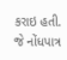કરાઇ હતી. જે નોંધપાત્ર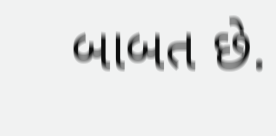બાબત છે.